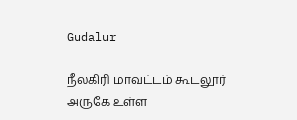Gudalur

நீலகிரி மாவட்டம் கூடலூர் அருகே உள்ள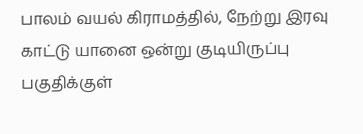பாலம் வயல் கிராமத்தில், நேற்று இரவு காட்டு யானை ஒன்று குடியிருப்பு பகுதிக்குள்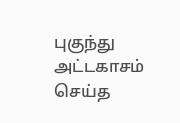புகுந்து அட்டகாசம் செய்த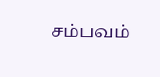சம்பவம்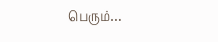பெரும்…